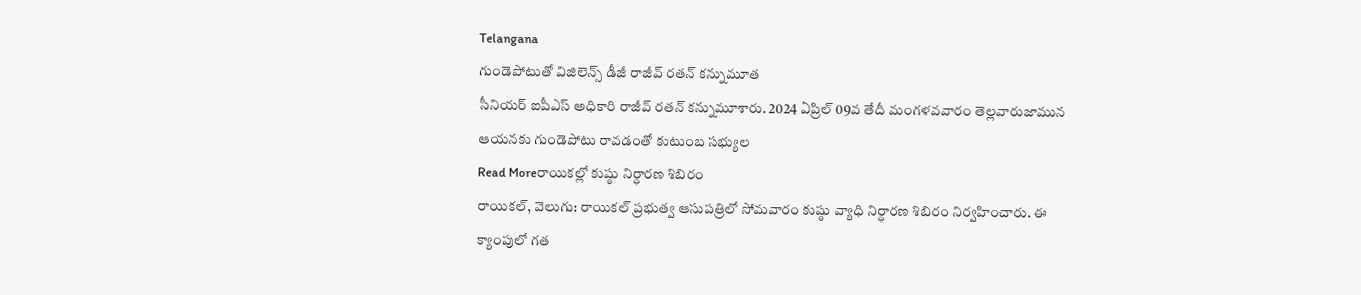Telangana
గుండెపోటుతో విజిలెన్స్ డీజీ రాజీవ్ రతన్ కన్నుమూత
సీనియర్ ఐపీఎస్ అధికారి రాజీవ్ రతన్ కన్నుమూశారు. 2024 ఏప్రిల్ 09వ తేదీ మంగళవవారం తెల్లవారుజామున ఆయనకు గుండెపోటు రావడంతో కుటుంబ సభ్యుల
Read Moreరాయికల్లో కుష్ఠు నిర్ధారణ శిబిరం
రాయికల్, వెలుగు: రాయికల్ ప్రభుత్వ ఆసుపత్రిలో సోమవారం కుష్ఠు వ్యాధి నిర్ధారణ శిబిరం నిర్వహించారు. ఈ క్యాంపులో గత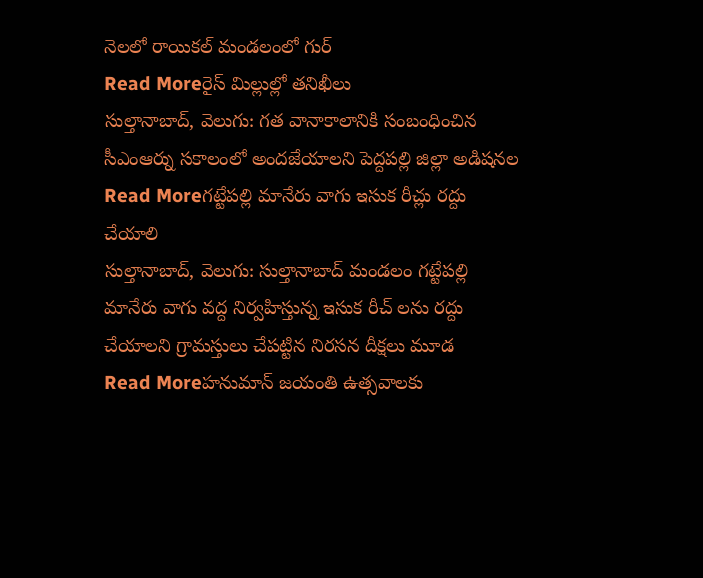నెలలో రాయికల్ మండలంలో గుర్
Read Moreరైస్ మిల్లుల్లో తనిఖీలు
సుల్తానాబాద్, వెలుగు: గత వానాకాలానికి సంబంధించిన సీఎంఆర్ను సకాలంలో అందజేయాలని పెద్దపల్లి జిల్లా అడిషనల
Read Moreగట్టేపల్లి మానేరు వాగు ఇసుక రీచ్లు రద్దు చేయాలి
సుల్తానాబాద్, వెలుగు: సుల్తానాబాద్ మండలం గట్టేపల్లి మానేరు వాగు వద్ద నిర్వహిస్తున్న ఇసుక రీచ్ లను రద్దు చేయాలని గ్రామస్తులు చేపట్టిన నిరసన దీక్షలు మూడ
Read Moreహనుమాన్ జయంతి ఉత్సవాలకు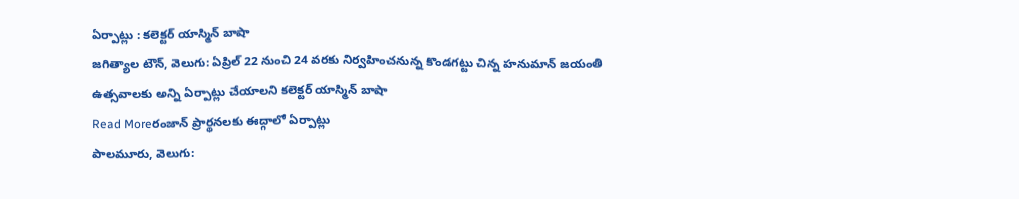ఏర్పాట్లు : కలెక్టర్ యాస్మిన్ బాషా
జగిత్యాల టౌన్, వెలుగు: ఏప్రిల్ 22 నుంచి 24 వరకు నిర్వహించనున్న కొండగట్టు చిన్న హనుమాన్ జయంతి ఉత్సవాలకు అన్ని ఏర్పాట్లు చేయాలని కలెక్టర్ యాస్మిన్ బాషా
Read Moreరంజాన్ ప్రార్థనలకు ఈద్గాలో ఏర్పాట్లు
పాలమూరు, వెలుగు: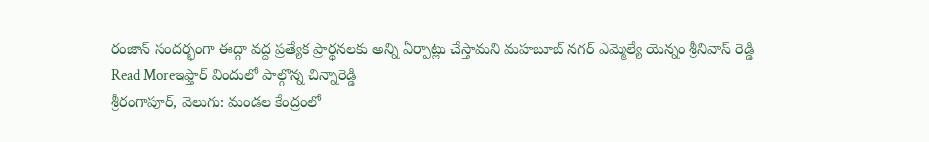రంజాన్ సందర్భంగా ఈద్గా వద్ద ప్రత్యేక ప్రార్థనలకు అన్ని ఏర్పాట్లు చేస్తామని మహబూబ్ నగర్ ఎమ్మెల్యే యెన్నం శ్రీనివాస్ రెడ్డి
Read Moreఇఫ్తార్ విందులో పాల్గొన్న చిన్నారెడ్డి
శ్రీరంగాపూర్, వెలుగు: మండల కేంద్రంలో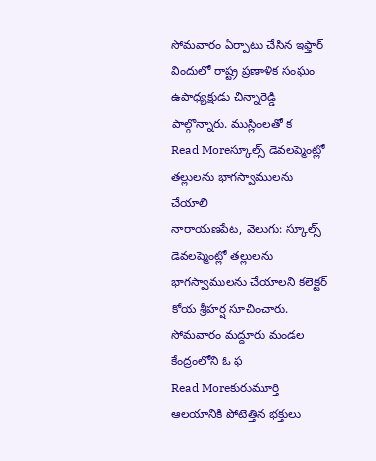సోమవారం ఏర్పాటు చేసిన ఇఫ్తార్ విందులో రాష్ట్ర ప్రణాళిక సంఘం ఉపాధ్యక్షుడు చిన్నారెడ్డి పాల్గొన్నారు. ముస్లింలతో క
Read Moreస్కూల్స్ డెవలప్మెంట్లో తల్లులను భాగస్వాములను చేయాలి
నారాయణపేట, వెలుగు: స్కూల్స్ డెవలప్మెంట్లో తల్లులను భాగస్వాములను చేయాలని కలెక్టర్ కోయ శ్రీహర్ష సూచించారు. సోమవారం మద్దూరు మండల కేంద్రంలోని ఓ ఫ
Read Moreకురుమూర్తి ఆలయానికి పోటెత్తిన భక్తులు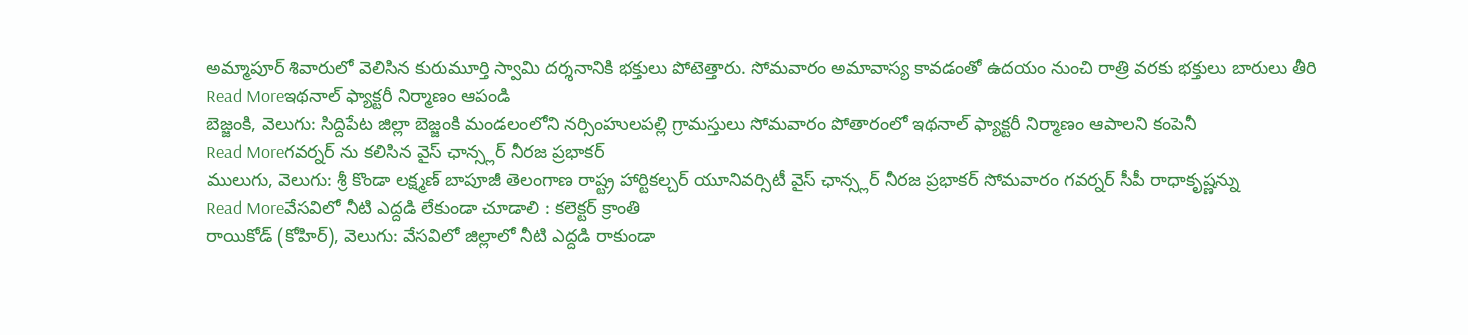అమ్మాపూర్ శివారులో వెలిసిన కురుమూర్తి స్వామి దర్శనానికి భక్తులు పోటెత్తారు. సోమవారం అమావాస్య కావడంతో ఉదయం నుంచి రాత్రి వరకు భక్తులు బారులు తీరి
Read Moreఇథనాల్ ఫ్యాక్టరీ నిర్మాణం ఆపండి
బెజ్జంకి, వెలుగు: సిద్దిపేట జిల్లా బెజ్జంకి మండలంలోని నర్సింహులపల్లి గ్రామస్తులు సోమవారం పోతారంలో ఇథనాల్ ఫ్యాక్టరీ నిర్మాణం ఆపాలని కంపెనీ
Read Moreగవర్నర్ ను కలిసిన వైస్ ఛాన్స్లర్ నీరజ ప్రభాకర్
ములుగు, వెలుగు: శ్రీ కొండా లక్ష్మణ్ బాపూజీ తెలంగాణ రాష్ట్ర హార్టికల్చర్ యూనివర్సిటీ వైస్ ఛాన్స్లర్ నీరజ ప్రభాకర్ సోమవారం గవర్నర్ సీపీ రాధాకృష్ణన్ను
Read Moreవేసవిలో నీటి ఎద్దడి లేకుండా చూడాలి : కలెక్టర్ క్రాంతి
రాయికోడ్ (కోహిర్), వెలుగు: వేసవిలో జిల్లాలో నీటి ఎద్దడి రాకుండా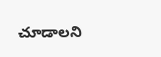చూడాలని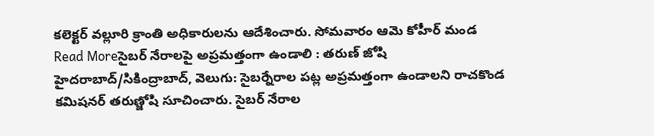కలెక్టర్ వల్లూరి క్రాంతి అధికారులను ఆదేశించారు. సోమవారం ఆమె కోహీర్ మండ
Read Moreసైబర్ నేరాలపై అప్రమత్తంగా ఉండాలి : తరుణ్ జోషి
హైదరాబాద్/సికింద్రాబాద్, వెలుగు: సైబర్నేరాల పట్ల అప్రమత్తంగా ఉండాలని రాచకొండ కమిషనర్ తరుణ్జోషి సూచించారు. సైబర్ నేరాల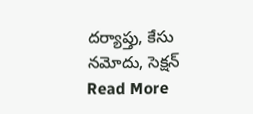దర్యాప్తు, కేసు నమోదు, సెక్షన్
Read More